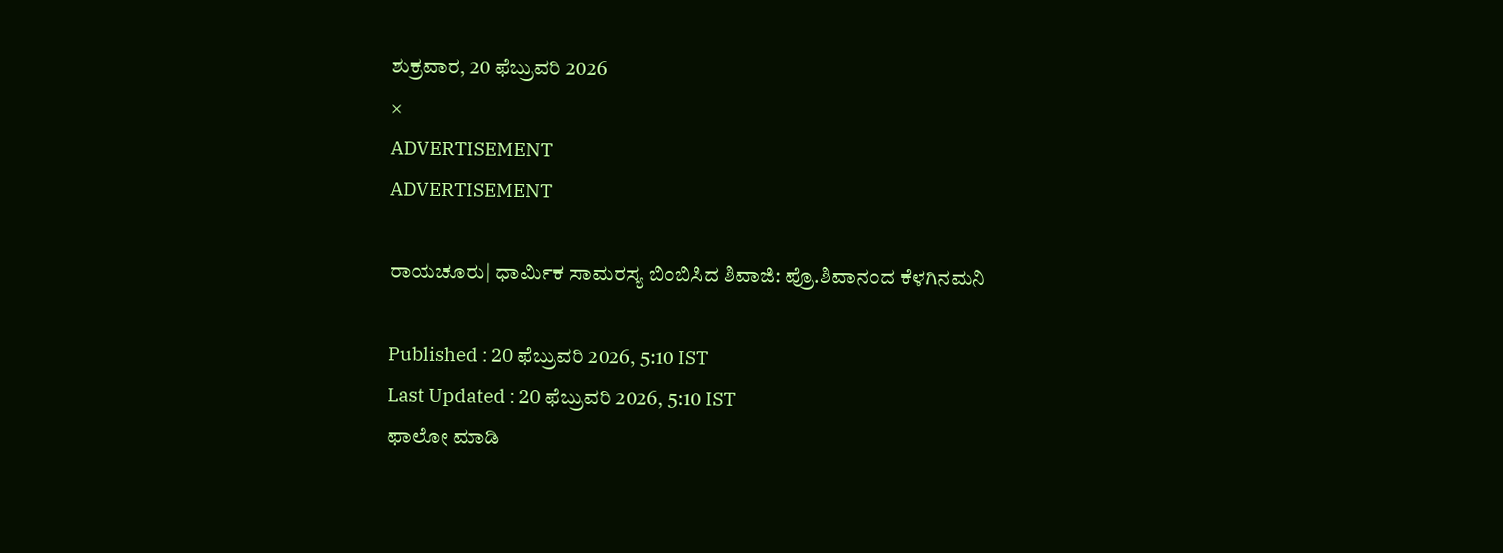ಶುಕ್ರವಾರ, 20 ಫೆಬ್ರುವರಿ 2026
×
ADVERTISEMENT
ADVERTISEMENT

ರಾಯಚೂರು| ಧಾರ್ಮಿಕ ಸಾಮರಸ್ಯ ಬಿಂಬಿಸಿದ ಶಿವಾಜಿ: ಪ್ರೊ.ಶಿವಾನಂದ ಕೆಳಗಿನಮನಿ

Published : 20 ಫೆಬ್ರುವರಿ 2026, 5:10 IST
Last Updated : 20 ಫೆಬ್ರುವರಿ 2026, 5:10 IST
ಫಾಲೋ ಮಾಡಿ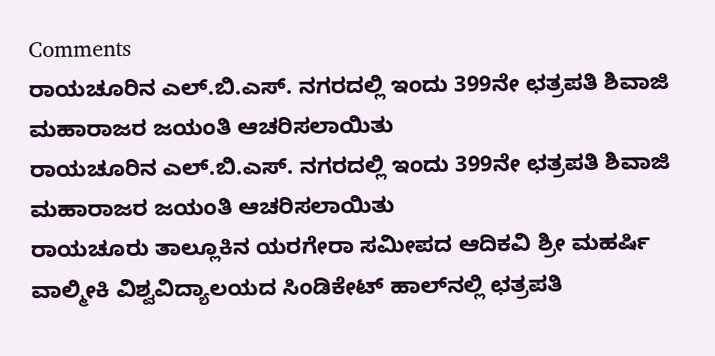Comments
ರಾಯಚೂರಿನ ಎಲ್.ಬಿ.ಎಸ್. ನಗರದಲ್ಲಿ ಇಂದು 399ನೇ ಛತ್ರಪತಿ ಶಿವಾಜಿ ಮಹಾರಾಜರ ಜಯಂತಿ ಆಚರಿಸಲಾಯಿತು
ರಾಯಚೂರಿನ ಎಲ್.ಬಿ.ಎಸ್. ನಗರದಲ್ಲಿ ಇಂದು 399ನೇ ಛತ್ರಪತಿ ಶಿವಾಜಿ ಮಹಾರಾಜರ ಜಯಂತಿ ಆಚರಿಸಲಾಯಿತು
ರಾಯಚೂರು ತಾಲ್ಲೂಕಿನ ಯರಗೇರಾ ಸಮೀಪದ ಆದಿಕವಿ ಶ್ರೀ ಮಹರ್ಷಿ ವಾಲ್ಮೀಕಿ ವಿಶ್ವವಿದ್ಯಾಲಯದ ಸಿಂಡಿಕೇಟ್ ಹಾಲ್‍ನಲ್ಲಿ ಛತ್ರಪತಿ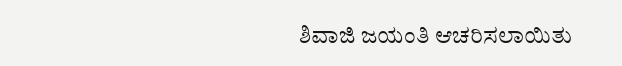ಶಿವಾಜಿ ಜಯಂತಿ ಆಚರಿಸಲಾಯಿತು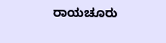ರಾಯಚೂರು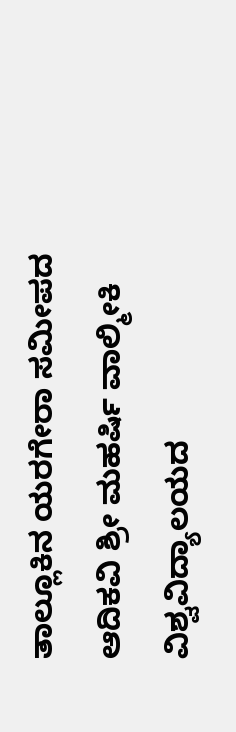ತಾಲ್ಲೂಕಿನ ಯರಗೇರಾ ಸಮೀಪದ ಆದಿಕವಿ ಶ್ರೀ ಮಹರ್ಷಿ ವಾಲ್ಮೀಕಿ ವಿಶ್ವವಿದ್ಯಾಲಯದ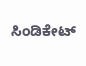ಸಿಂಡಿಕೇಟ್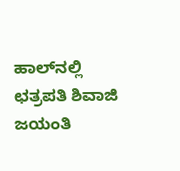ಹಾಲ್‍ನಲ್ಲಿ ಛತ್ರಪತಿ ಶಿವಾಜಿ ಜಯಂತಿ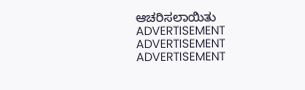ಆಚರಿಸಲಾಯಿತು
ADVERTISEMENT
ADVERTISEMENT
ADVERTISEMENT